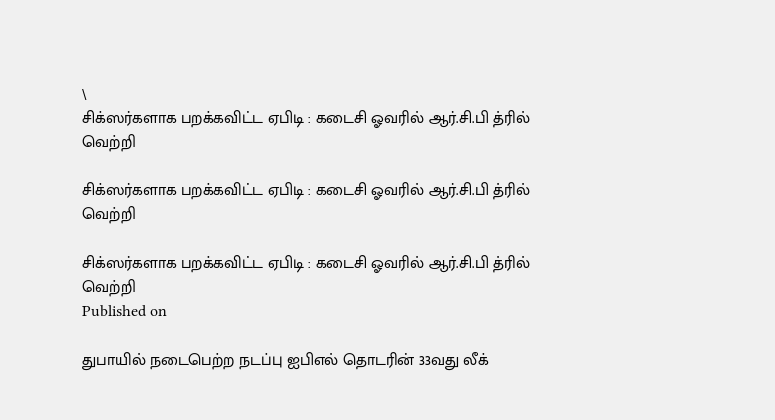\
சிக்ஸர்களாக பறக்கவிட்ட ஏபிடி : கடைசி ஓவரில் ஆர்.சி.பி த்ரில் வெற்றி

சிக்ஸர்களாக பறக்கவிட்ட ஏபிடி : கடைசி ஓவரில் ஆர்.சி.பி த்ரில் வெற்றி

சிக்ஸர்களாக பறக்கவிட்ட ஏபிடி : கடைசி ஓவரில் ஆர்.சி.பி த்ரில் வெற்றி
Published on

துபாயில் நடைபெற்ற நடப்பு ஐபிஎல் தொடரின் 33வது லீக்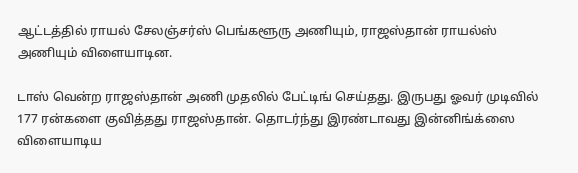ஆட்டத்தில் ராயல் சேலஞ்சர்ஸ் பெங்களூரு அணியும், ராஜஸ்தான் ராயல்ஸ் அணியும் விளையாடின.

டாஸ் வென்ற ராஜஸ்தான் அணி முதலில் பேட்டிங் செய்தது. இருபது ஓவர் முடிவில் 177 ரன்களை குவித்தது ராஜஸ்தான். தொடர்ந்து இரண்டாவது இன்னிங்க்ஸை விளையாடிய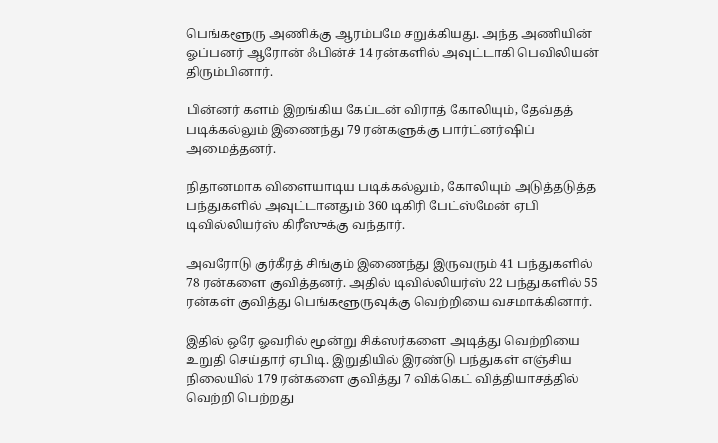பெங்களூரு அணிக்கு ஆரம்பமே சறுக்கியது. அந்த அணியின் ஓப்பனர் ஆரோன் ஃபின்ச் 14 ரன்களில் அவுட்டாகி பெவிலியன் திரும்பினார்.

பின்னர் களம் இறங்கிய கேப்டன் விராத் கோலியும், தேவ்தத் படிக்கல்லும் இணைந்து 79 ரன்களுக்கு பார்ட்னர்ஷிப் அமைத்தனர்.

நிதானமாக விளையாடிய படிக்கல்லும், கோலியும் அடுத்தடுத்த பந்துகளில் அவுட்டானதும் 360 டிகிரி பேட்ஸ்மேன் ஏபி டிவில்லியர்ஸ் கிரீஸுக்கு வந்தார்.

அவரோடு குர்கீரத் சிங்கும் இணைந்து இருவரும் 41 பந்துகளில் 78 ரன்களை குவித்தனர். அதில் டிவில்லியர்ஸ் 22 பந்துகளில் 55 ரன்கள் குவித்து பெங்களூருவுக்கு வெற்றியை வசமாக்கினார்.

இதில் ஒரே ஓவரில் மூன்று சிக்ஸர்களை அடித்து வெற்றியை உறுதி செய்தார் ஏபிடி. இறுதியில் இரண்டு பந்துகள் எஞ்சிய நிலையில் 179 ரன்களை குவித்து 7 விக்கெட் வித்தியாசத்தில் வெற்றி பெற்றது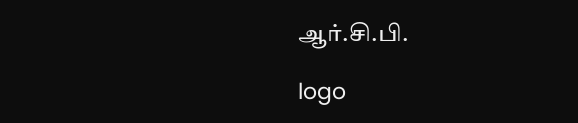ஆர்.சி.பி.

logo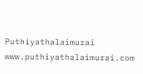Puthiyathalaimurai
www.puthiyathalaimurai.com